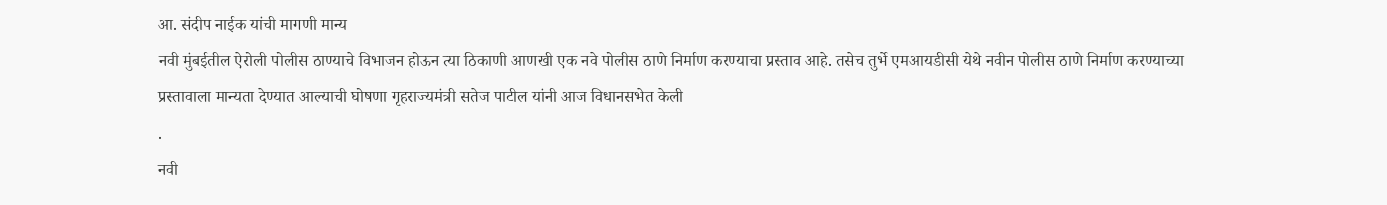आ. संदीप नाईक यांची मागणी मान्य
नवी मुंबईतील ऐरोली पोलीस ठाण्याचे विभाजन होऊन त्या ठिकाणी आणखी एक नवे पोलीस ठाणे निर्माण करण्याचा प्रस्ताव आहे. तसेच तुर्भे एमआयडीसी येथे नवीन पोलीस ठाणे निर्माण करण्याच्या प्रस्तावाला मान्यता देण्यात आल्याची घोषणा गृहराज्यमंत्री सतेज पाटील यांनी आज विधानसभेत केली
.
नवी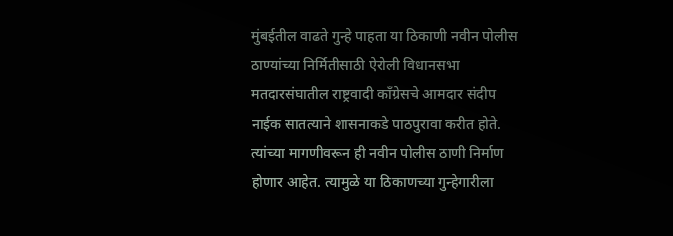मुंबईतील वाढते गुन्हे पाहता या ठिकाणी नवीन पोलीस ठाण्यांच्या निर्मितीसाठी ऐरोली विधानसभा मतदारसंघातील राष्ट्रवादी काँग्रेसचे आमदार संदीप नाईक सातत्याने शासनाकडे पाठपुरावा करीत होते. त्यांच्या मागणीवरून ही नवीन पोलीस ठाणी निर्माण होणार आहेत. त्यामुळे या ठिकाणच्या गुन्हेगारीला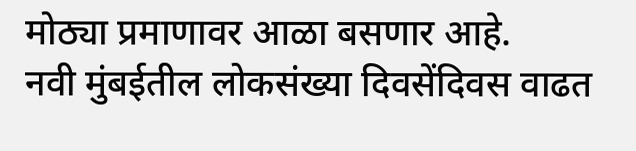मोठ्या प्रमाणावर आळा बसणार आहे.
नवी मुंबईतील लोकसंख्या दिवसेंदिवस वाढत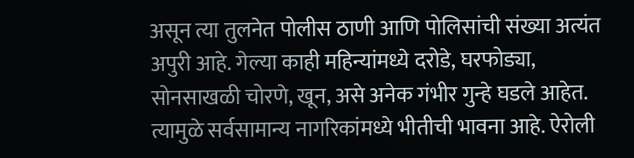असून त्या तुलनेत पोलीस ठाणी आणि पोलिसांची संख्या अत्यंत अपुरी आहे. गेल्या काही महिन्यांमध्ये दरोडे, घरफोड्या, सोनसाखळी चोरणे, खून, असे अनेक गंभीर गुन्हे घडले आहेत. त्यामुळे सर्वसामान्य नागरिकांमध्ये भीतीची भावना आहे. ऐरोली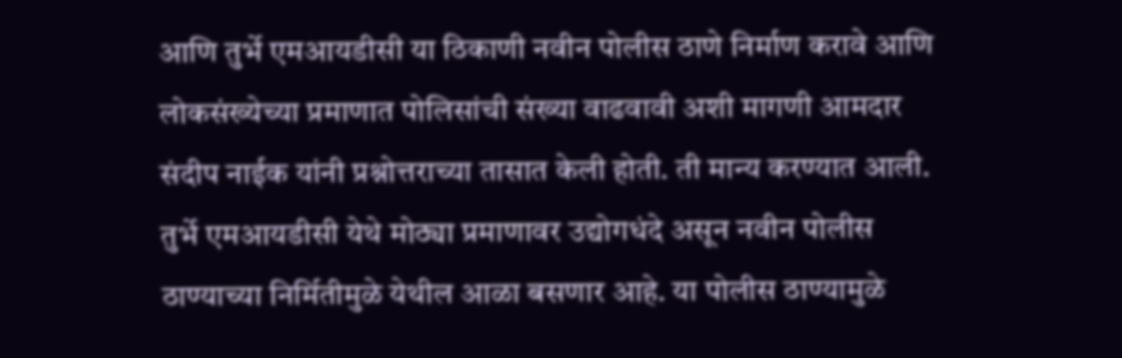आणि तुर्भे एमआयडीसी या ठिकाणी नवीन पोलीस ठाणे निर्माण करावे आणि लोकसंख्येच्या प्रमाणात पोलिसांची संख्या वाढवावी अशी मागणी आमदार संदीप नाईक यांनी प्रश्नोत्तराच्या तासात केली होती. ती मान्य करण्यात आली. तुर्भे एमआयडीसी येथे मोठ्या प्रमाणावर उद्योगधंदे असून नवीन पोलीस ठाण्याच्या निर्मितीमुळे येथील आळा बसणार आहे. या पोलीस ठाण्यामुळे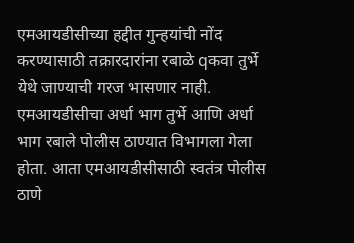एमआयडीसीच्या हद्दीत गुन्हयांची नोंद करण्यासाठी तक्रारदारांना रबाळे qकवा तुर्भे येथे जाण्याची गरज भासणार नाही. एमआयडीसीचा अर्धा भाग तुर्भे आणि अर्धा भाग रबाले पोलीस ठाण्यात विभागला गेला होता. आता एमआयडीसीसाठी स्वतंत्र पोलीस ठाणे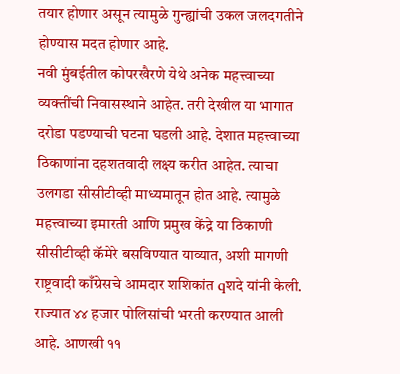तयार होणार असून त्यामुळे गुन्ह्यांची उकल जलदगतीने होण्यास मदत होणार आहे.
नवी मुंबईतील कोपरखैरणे येथे अनेक महत्त्वाच्या व्यक्तींची निवासस्थाने आहेत. तरी देखील या भागात दरोडा पडण्याची घटना घडली आहे. देशात महत्त्वाच्या ठिकाणांना दहशतवादी लक्ष्य करीत आहेत. त्याचा उलगडा सीसीटीव्ही माध्यमातून होत आहे. त्यामुळे महत्त्वाच्या इमारती आणि प्रमुख केंद्रे या ठिकाणी सीसीटीव्ही कॅमेरे बसविण्यात याव्यात, अशी मागणी राष्ट्रवादी काँग्रेसचे आमदार शशिकांत qशदे यांनी केली.
राज्यात ४४ हजार पोलिसांची भरती करण्यात आली आहे. आणखी ११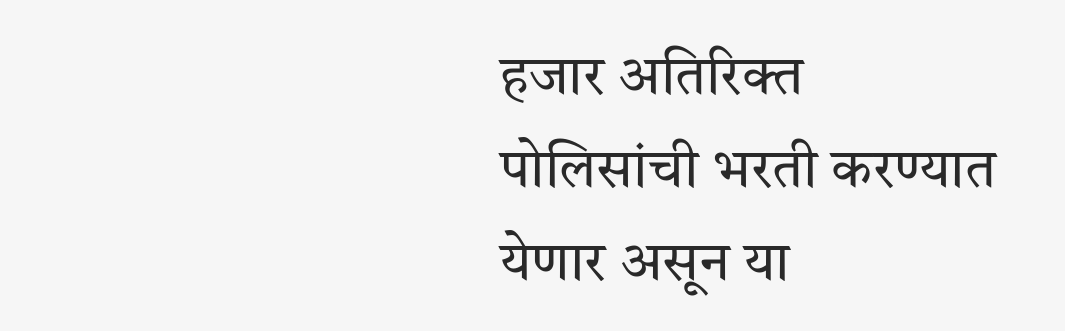हजार अतिरिक्त पोलिसांची भरती करण्यात येणार असून या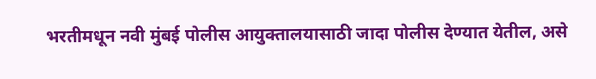भरतीमधून नवी मुंबई पोलीस आयुक्तालयासाठी जादा पोलीस देण्यात येतील, असे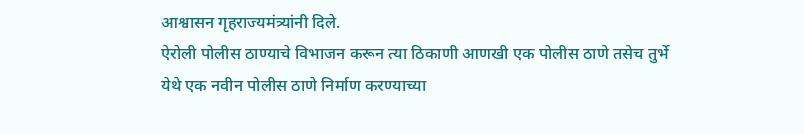आश्वासन गृहराज्यमंत्र्यांनी दिले.
ऐरोली पोलीस ठाण्याचे विभाजन करून त्या ठिकाणी आणखी एक पोलीस ठाणे तसेच तुर्भे येथे एक नवीन पोलीस ठाणे निर्माण करण्याच्या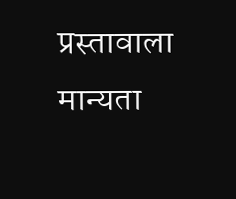प्रस्तावाला मान्यता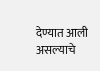देण्यात आली असल्याचे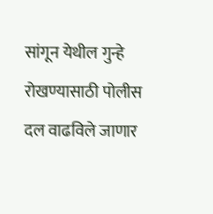सांगून येथील गुन्हे रोखण्यासाठी पोलीस दल वाढविले जाणार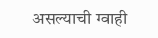असल्याची ग्वाही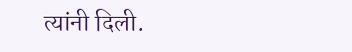त्यांनी दिली.